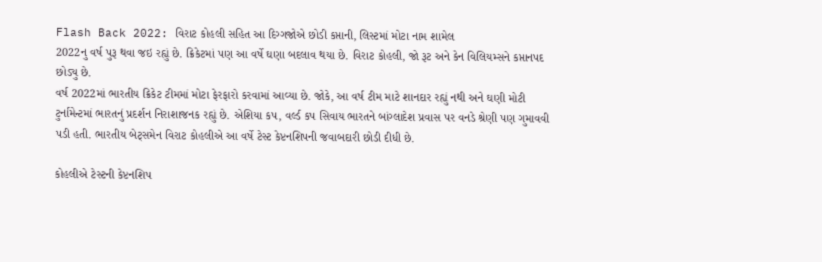Flash Back 2022: વિરાટ કોહલી સહિત આ દિગ્ગજોએ છોડી કપ્તાની, લિસ્ટમાં મોટા નામ શામેલ
2022નુ વર્ષ પુરૂ થવા જઇ રહ્યું છે. ક્રિકેટમાં પણ આ વર્ષે ઘણા બદલાવ થયા છે. વિરાટ કોહલી, જો રૂટ અને કેન વિલિયમ્સને કપ્તાનપદ છોડ્યુ છે.
વર્ષ 2022માં ભારતીય ક્રિકેટ ટીમમાં મોટા ફેરફારો કરવામાં આવ્યા છે. જોકે, આ વર્ષ ટીમ માટે શાનદાર રહ્યું નથી અને ઘણી મોટી ટુર્નામેન્ટમાં ભારતનું પ્રદર્શન નિરાશાજનક રહ્યું છે. એશિયા કપ, વર્લ્ડ કપ સિવાય ભારતને બાંગ્લાદેશ પ્રવાસ પર વનડે શ્રેણી પણ ગુમાવવી પડી હતી. ભારતીય બેટ્સમેન વિરાટ કોહલીએ આ વર્ષે ટેસ્ટ કેપ્ટનશિપની જવાબદારી છોડી દીધી છે.

કોહલીએ ટેસ્ટની કેપ્ટનશિપ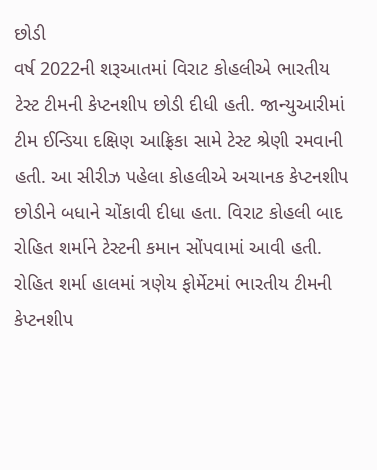છોડી
વર્ષ 2022ની શરૂઆતમાં વિરાટ કોહલીએ ભારતીય ટેસ્ટ ટીમની કેપ્ટનશીપ છોડી દીધી હતી. જાન્યુઆરીમાં ટીમ ઈન્ડિયા દક્ષિણ આફ્રિકા સામે ટેસ્ટ શ્રેણી રમવાની હતી. આ સીરીઝ પહેલા કોહલીએ અચાનક કેપ્ટનશીપ છોડીને બધાને ચોંકાવી દીધા હતા. વિરાટ કોહલી બાદ રોહિત શર્માને ટેસ્ટની કમાન સોંપવામાં આવી હતી. રોહિત શર્મા હાલમાં ત્રણેય ફોર્મેટમાં ભારતીય ટીમની કેપ્ટનશીપ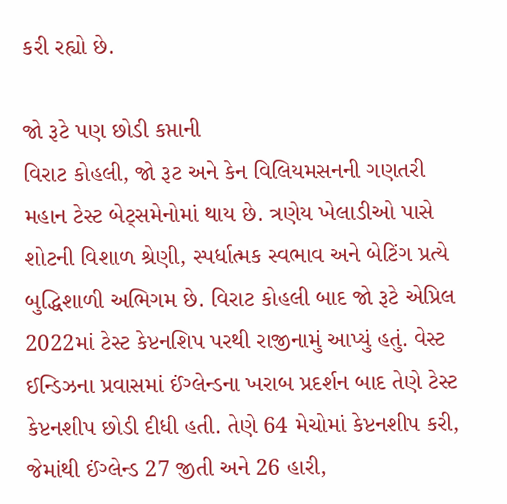કરી રહ્યો છે.

જો રૂટે પણ છોડી કપ્તાની
વિરાટ કોહલી, જો રૂટ અને કેન વિલિયમસનની ગણતરી મહાન ટેસ્ટ બેટ્સમેનોમાં થાય છે. ત્રણેય ખેલાડીઓ પાસે શોટની વિશાળ શ્રેણી, સ્પર્ધાત્મક સ્વભાવ અને બેટિંગ પ્રત્યે બુદ્ધિશાળી અભિગમ છે. વિરાટ કોહલી બાદ જો રૂટે એપ્રિલ 2022માં ટેસ્ટ કેપ્ટનશિપ પરથી રાજીનામું આપ્યું હતું. વેસ્ટ ઈન્ડિઝના પ્રવાસમાં ઈંગ્લેન્ડના ખરાબ પ્રદર્શન બાદ તેણે ટેસ્ટ કેપ્ટનશીપ છોડી દીધી હતી. તેણે 64 મેચોમાં કેપ્ટનશીપ કરી, જેમાંથી ઈંગ્લેન્ડ 27 જીતી અને 26 હારી,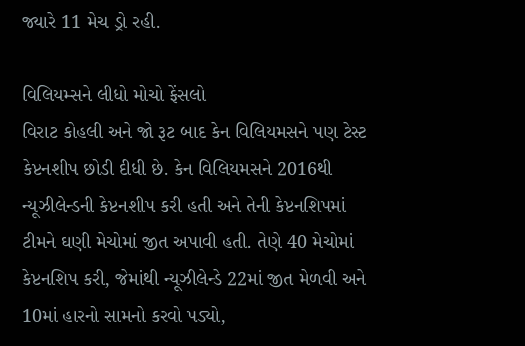જ્યારે 11 મેચ ડ્રો રહી.

વિલિયમ્સને લીધો મોચો ફેંસલો
વિરાટ કોહલી અને જો રૂટ બાદ કેન વિલિયમસને પણ ટેસ્ટ કેપ્ટનશીપ છોડી દીધી છે. કેન વિલિયમસને 2016થી ન્યૂઝીલેન્ડની કેપ્ટનશીપ કરી હતી અને તેની કેપ્ટનશિપમાં ટીમને ઘણી મેચોમાં જીત અપાવી હતી. તેણે 40 મેચોમાં કેપ્ટનશિપ કરી, જેમાંથી ન્યૂઝીલેન્ડે 22માં જીત મેળવી અને 10માં હારનો સામનો કરવો પડ્યો,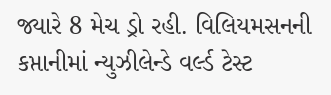જ્યારે 8 મેચ ડ્રો રહી. વિલિયમસનની કપ્તાનીમાં ન્યુઝીલેન્ડે વર્લ્ડ ટેસ્ટ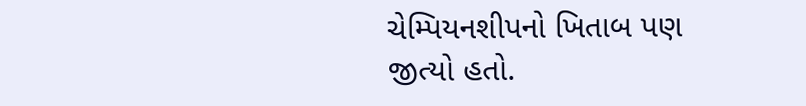ચેમ્પિયનશીપનો ખિતાબ પણ જીત્યો હતો.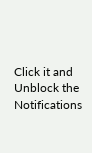Click it and Unblock the Notifications